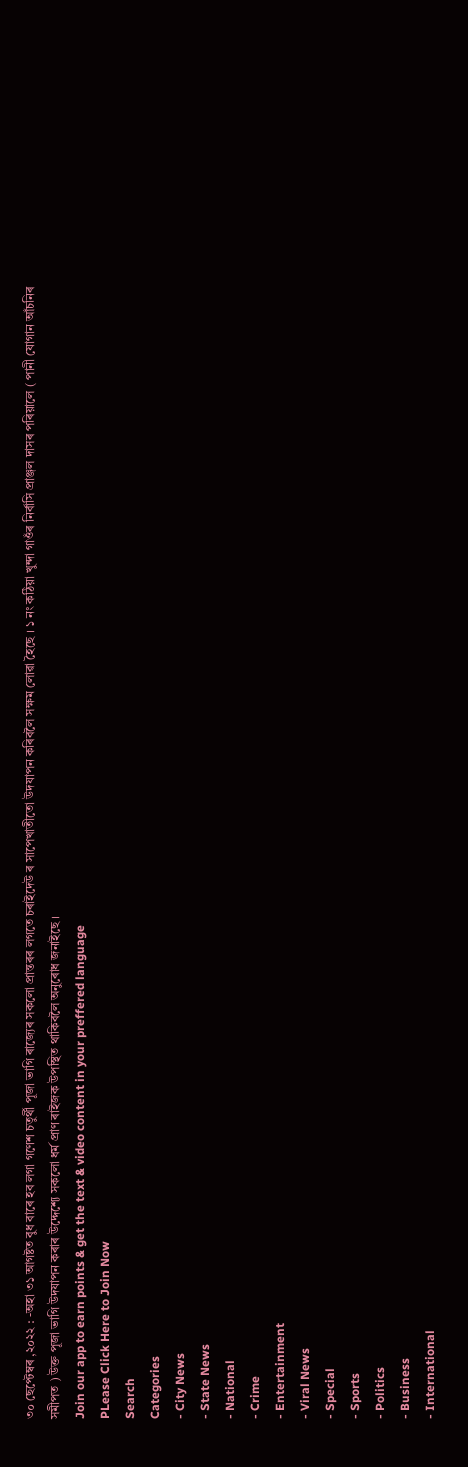৩০ ছেপ্টেম্বৰ ,২০২২ : -অহা ৩১ আগষ্টত বুধ বাৰে হব লগা গণেশ চতুৰ্থী পূজা ভাগি ৰাজ্যেৰ সকলো প্ৰান্তৰৰ লগতে চৰাইদেউ ৰ সাপেখাতীতো উদযাপন কৰিবলৈ সক্ষম লোৱা হৈছে । ১ নং কঠিয়া খুন্দা গাওঁৰ নিৰ্বাসি প্ৰাঞ্জল দাসৰ পৰিয়ালে ( পানী যোগান আঁচনিৰ সমীপত ) উক্ত পূজা ভাগি উদযাপন কৰাৰ উদ্দেশ্যে সকলো ধৰ্ম প্ৰাণ ৰাইজক উপস্থিত থাকিবলৈ অনুৰোধ জনাইছে ।
Join our app to earn points & get the text & video content in your preffered language
PLease Click Here to Join Now
Search
Categories
- City News
- State News
- National
- Crime
- Entertainment
- Viral News
- Special
- Sports
- Politics
- Business
- International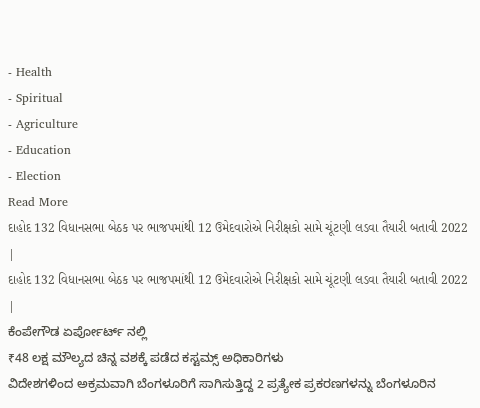- Health
- Spiritual
- Agriculture
- Education
- Election
Read More
દાહોદ 132 વિધાનસભા બેઠક પર ભાજપમાંથી 12 ઉમેદવારોએ નિરીક્ષકો સામે ચૂંટણી લડવા તૈયારી બતાવી 2022 |
દાહોદ 132 વિધાનસભા બેઠક પર ભાજપમાંથી 12 ઉમેદવારોએ નિરીક્ષકો સામે ચૂંટણી લડવા તૈયારી બતાવી 2022 |
ಕೆಂಪೇಗೌಡ ಏರ್ಪೋರ್ಟ್ ನಲ್ಲಿ
₹48 ಲಕ್ಷ ಮೌಲ್ಯದ ಚಿನ್ನ ವಶಕ್ಕೆ ಪಡೆದ ಕಸ್ಟಮ್ಸ್ ಅಧಿಕಾರಿಗಳು
ವಿದೇಶಗಳಿಂದ ಅಕ್ರಮವಾಗಿ ಬೆಂಗಳೂರಿಗೆ ಸಾಗಿಸುತ್ತಿದ್ದ 2 ಪ್ರತ್ಯೇಕ ಪ್ರಕರಣಗಳನ್ನು ಬೆಂಗಳೂರಿನ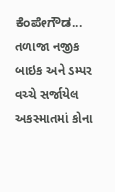ಕೆಂಪೇಗೌಡ...
તળાજા નજીક બાઇક અને ડમ્પર વચ્ચે સર્જાયેલ અકસ્માતમાં કોના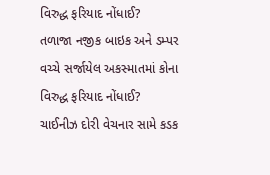વિરુદ્ધ ફરિયાદ નોંધાઈ?
તળાજા નજીક બાઇક અને ડમ્પર વચ્ચે સર્જાયેલ અકસ્માતમાં કોના વિરુદ્ધ ફરિયાદ નોંધાઈ?
ચાઈનીઝ દોરી વેચનાર સામે કડક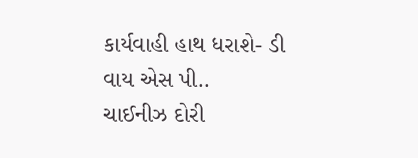કાર્યવાહી હાથ ધરાશે- ડી વાય એસ પી..
ચાઈનીઝ દોરી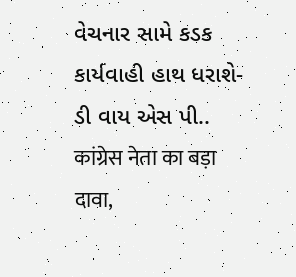વેચનાર સામે કડક કાર્યવાહી હાથ ધરાશે- ડી વાય એસ પી..
कांग्रेस नेता का बड़ा दावा,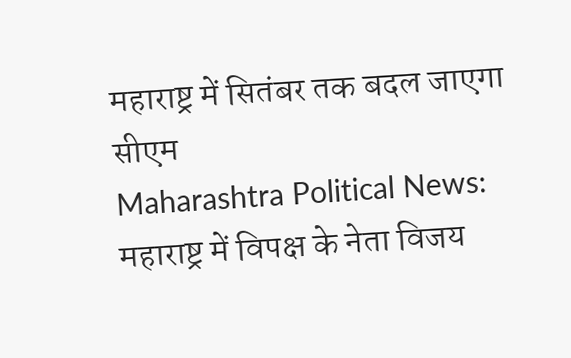महाराष्ट्र में सितंबर तक बदल जाएगा सीएम
Maharashtra Political News: महाराष्ट्र में विपक्ष के नेता विजय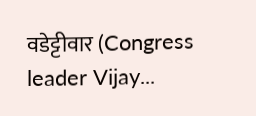वडेट्टीवार (Congress leader Vijay...